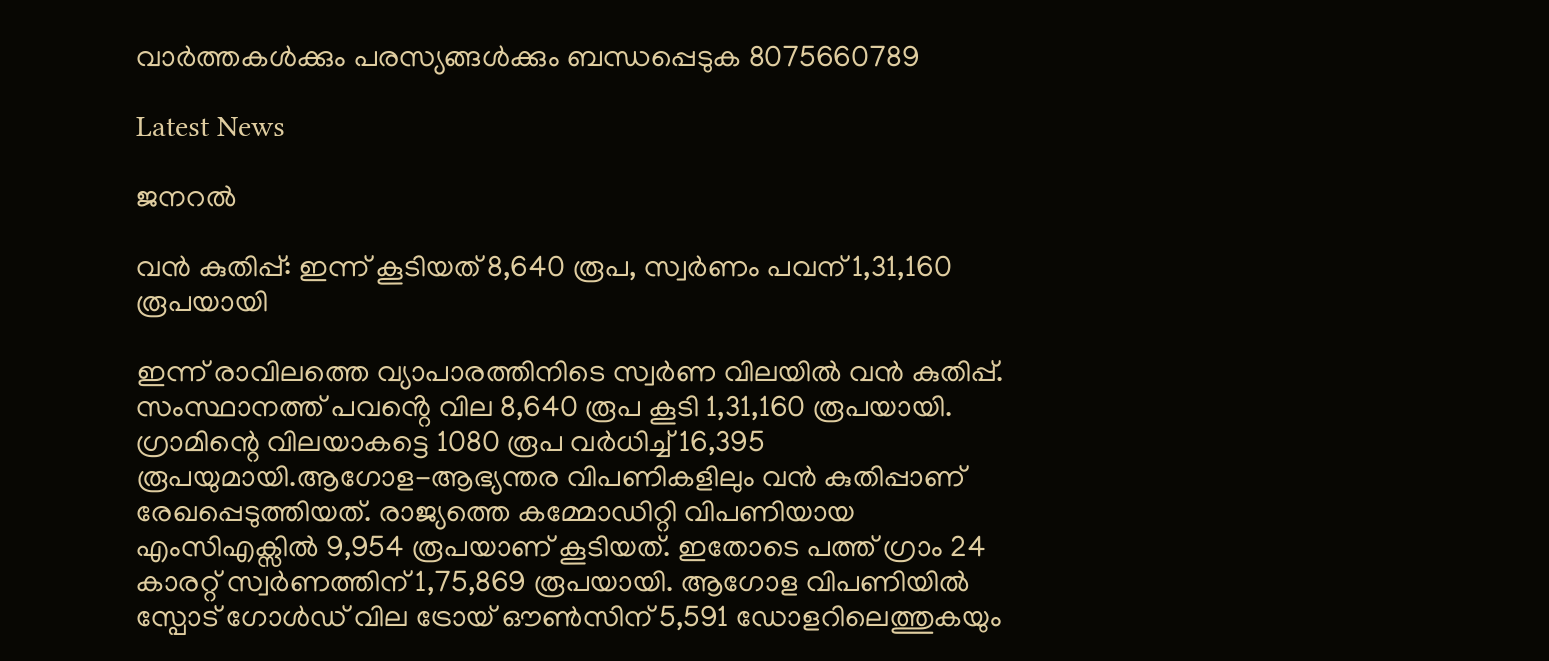വാർത്തകൾക്കും പരസ്യങ്ങൾക്കും ബന്ധപ്പെടുക 8075660789

Latest News

ജനറൽ

വൻ കുതിപ്പ്: ഇന്ന് കൂടിയത് 8,640 രൂപ, സ്വർണം പവന് 1,31,160 രൂപയായി

ഇന്ന് രാവിലത്തെ വ്യാപാരത്തിനിടെ സ്വർണ വിലയിൽ വൻ കുതിപ്പ്. സംസ്ഥാനത്ത് പവൻ്റെ വില 8,640 രൂപ കൂടി 1,31,160 രൂപയായി. ഗ്രാമിന്റെ വിലയാകട്ടെ 1080 രൂപ വർധിച്ച് 16,395 രൂപയുമായി.ആഗോള-ആഭ്യന്തര വിപണികളിലും വൻ കുതിപ്പാണ് രേഖപ്പെടുത്തിയത്. രാജ്യത്തെ കമ്മോഡിറ്റി വിപണിയായ എംസിഎക്സിൽ 9,954 രൂപയാണ് കൂടിയത്. ഇതോടെ പത്ത് ഗ്രാം 24 കാരറ്റ് സ്വർണത്തിന് 1,75,869 രൂപയായി. ആഗോള വിപണിയിൽ സ്പോട് ഗോൾഡ് വില ട്രോയ് ഔൺസിന് 5,591 ഡോളറിലെത്തുകയും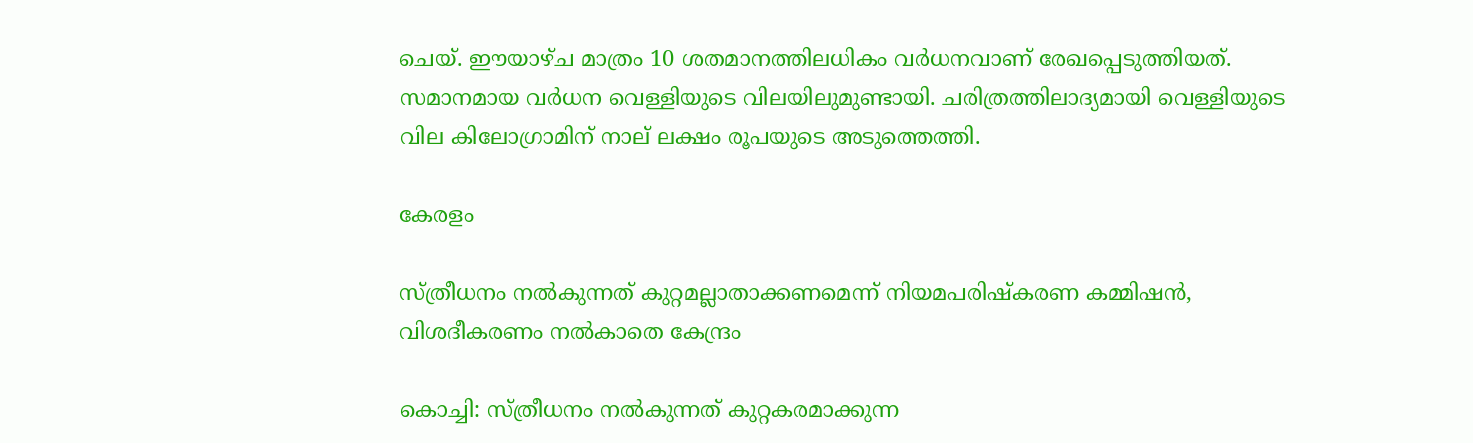ചെയ്. ഈയാഴ്ച മാത്രം 10 ശതമാനത്തിലധികം വർധനവാണ് രേഖപ്പെടുത്തിയത്. സമാനമായ വർധന വെള്ളിയുടെ വിലയിലുമുണ്ടായി. ചരിത്രത്തിലാദ്യമായി വെള്ളിയുടെ വില കിലോഗ്രാമിന് നാല് ലക്ഷം രൂപയുടെ അടുത്തെത്തി.

കേരളം

സ്ത്രീധനം നൽകുന്നത് കുറ്റമല്ലാതാക്കണമെന്ന് നിയമപരിഷ്‌കരണ കമ്മിഷൻ, വിശദീകരണം നൽകാതെ കേന്ദ്രം

കൊച്ചി: സ്ത്രീധനം നൽകുന്നത് കുറ്റകരമാക്കുന്ന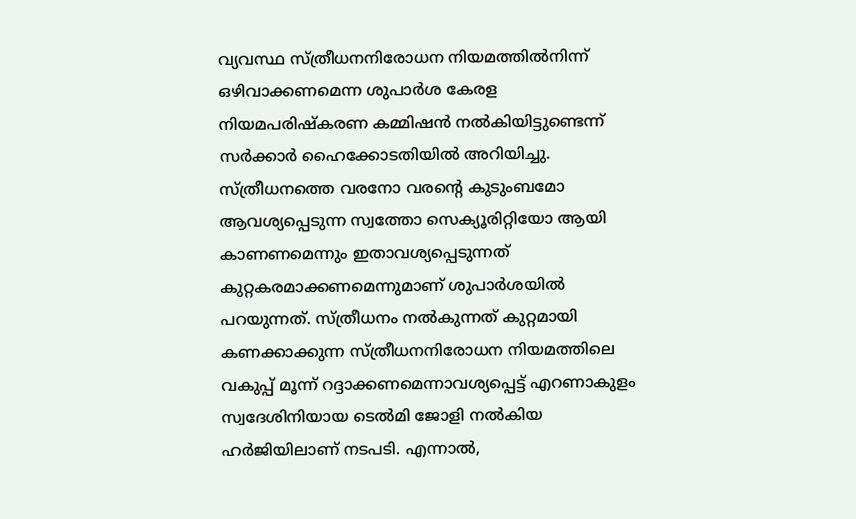വ്യവസ്ഥ സ്ത്രീധനനിരോധന നിയമത്തിൽനിന്ന് ഒഴിവാക്കണമെന്ന ശുപാർശ കേരള നിയമപരിഷ്‌കരണ കമ്മിഷൻ നൽകിയിട്ടുണ്ടെന്ന് സർക്കാർ ഹൈക്കോടതിയിൽ അറിയിച്ചു. സ്ത്രീധനത്തെ വരനോ വരന്റെ കുടുംബമോ ആവശ്യപ്പെടുന്ന സ്വത്തോ സെക്യൂരിറ്റിയോ ആയി കാണണമെന്നും ഇതാവശ്യപ്പെടുന്നത് കുറ്റകരമാക്കണമെന്നുമാണ് ശുപാർശയിൽ പറയുന്നത്. സ്ത്രീധനം നൽകുന്നത് കുറ്റമായി കണക്കാക്കുന്ന സ്ത്രീധനനിരോധന നിയമത്തിലെ വകുപ്പ് മൂന്ന് റദ്ദാക്കണമെന്നാവശ്യപ്പെട്ട് എറണാകുളം സ്വദേശിനിയായ ടെൽമി ജോളി നൽകിയ ഹർജിയിലാണ് നടപടി. എന്നാൽ,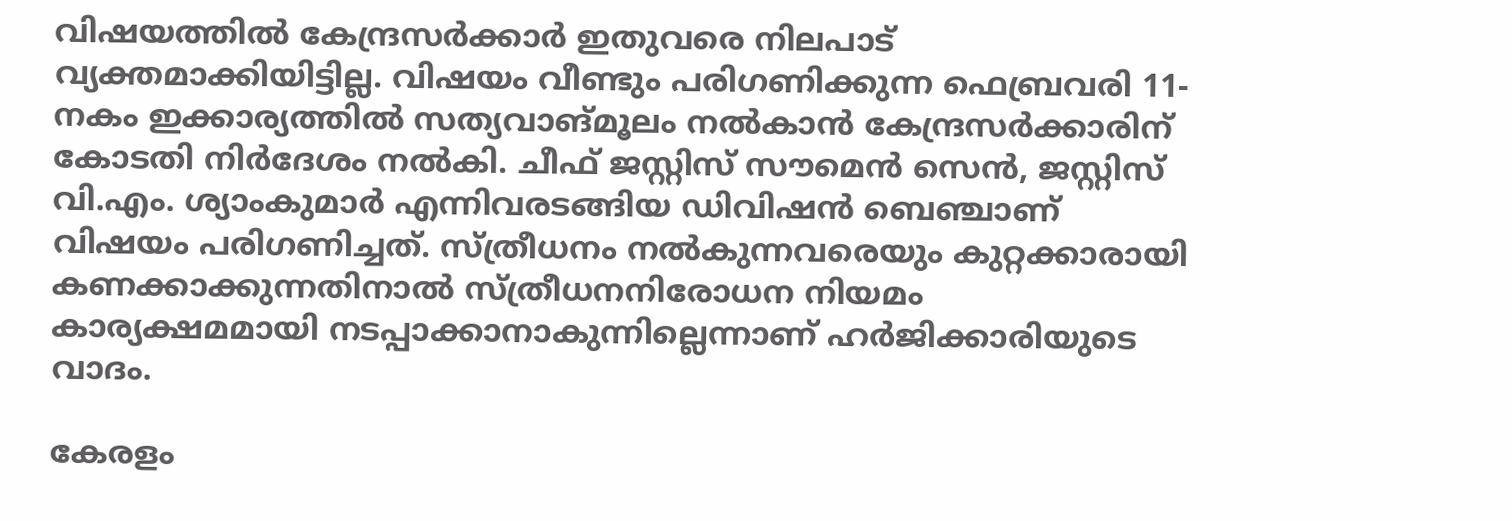വിഷയത്തിൽ കേന്ദ്രസർക്കാർ ഇതുവരെ നിലപാട് വ്യക്തമാക്കിയിട്ടില്ല. വിഷയം വീണ്ടും പരിഗണിക്കുന്ന ഫെബ്രവരി 11-നകം ഇക്കാര്യത്തിൽ സത്യവാങ്മൂലം നൽകാൻ കേന്ദ്രസർക്കാരിന് കോടതി നിർദേശം നൽകി. ചീഫ് ജസ്റ്റിസ് സൗമെൻ സെൻ, ജസ്റ്റിസ് വി.എം. ശ്യാംകുമാർ എന്നിവരടങ്ങിയ ഡിവിഷൻ ബെഞ്ചാണ് വിഷയം പരിഗണിച്ചത്. സ്ത്രീധനം നൽകുന്നവരെയും കുറ്റക്കാരായി കണക്കാക്കുന്നതിനാൽ സ്ത്രീധനനിരോധന നിയമം കാര്യക്ഷമമായി നടപ്പാക്കാനാകുന്നില്ലെന്നാണ് ഹർജിക്കാരിയുടെ വാദം.

കേരളം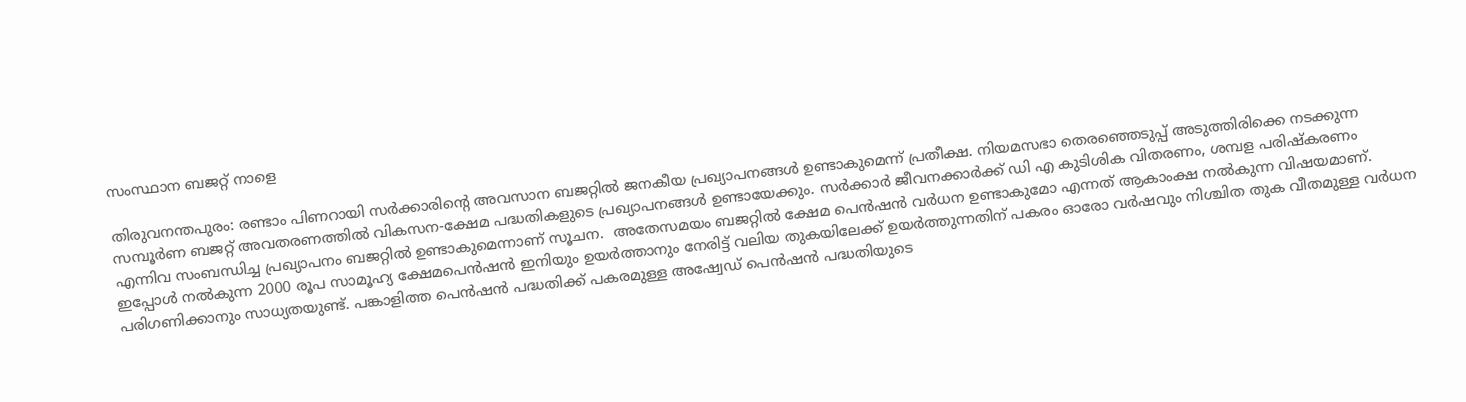സംസ്ഥാന ബജറ്റ് നാളെ

തിരുവനന്തപുരം: രണ്ടാം പിണറായി സർക്കാരിന്റെ അവസാന ബജറ്റിൽ ജനകീയ പ്രഖ്യാപനങ്ങൾ ഉണ്ടാകുമെന്ന് പ്രതീക്ഷ. നിയമസഭാ തെരഞ്ഞെടുപ്പ് അടുത്തിരിക്കെ നടക്കുന്ന സമ്പൂർണ ബജറ്റ് അവതരണത്തിൽ വികസന-ക്ഷേമ പദ്ധതികളുടെ പ്രഖ്യാപനങ്ങൾ ഉണ്ടായേക്കും. സർക്കാർ ജീവനക്കാർക്ക് ഡി എ കുടിശിക വിതരണം, ശമ്പള പരിഷ്കരണം എന്നിവ സംബന്ധിച്ച പ്രഖ്യാപനം ബജറ്റിൽ ഉണ്ടാകുമെന്നാണ് സൂചന.  അതേസമയം ബജറ്റിൽ ക്ഷേമ പെൻഷൻ വർധന ഉണ്ടാകുമോ എന്നത് ആകാംക്ഷ നൽകുന്ന വിഷയമാണ്. ഇപ്പോൾ നൽകുന്ന 2000 രൂപ സാമൂഹ്യ ക്ഷേമപെൻഷൻ ഇനിയും ഉയർത്താനും നേരിട്ട് വലിയ തുകയിലേക്ക് ഉയർത്തുന്നതിന് പകരം ഓരോ വർഷവും നിശ്ചിത തുക വീതമുള്ള വർധന പരിഗണിക്കാനും സാധ്യതയുണ്ട്. പങ്കാളിത്ത പെൻഷൻ പദ്ധതിക്ക് പകരമുള്ള അഷ്വേഡ് പെൻഷൻ പദ്ധതിയുടെ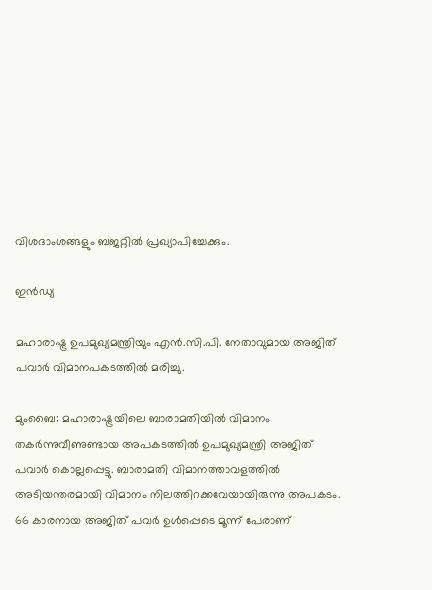വിശദാംശങ്ങളും ബജറ്റിൽ പ്രഖ്യാപിച്ചേക്കും.

ഇൻഡ്യ

മഹാരാഷ്ട്ര ഉപമുഖ്യമന്ത്രിയും എൻ.സി.പി. നേതാവുമായ അജിത് പവാർ വിമാനപകടത്തിൽ മരിച്ചു.

മുംബൈ: മഹാരാഷ്ട്രയിലെ ബാരാമതിയിൽ വിമാനം തകർന്നുവീണുണ്ടായ അപകടത്തിൽ ഉപമുഖ്യമന്ത്രി അജിത് പവാർ കൊല്ലപ്പെട്ടു. ബാരാമതി വിമാനത്താവളത്തിൽ അടിയന്തരമായി വിമാനം നിലത്തിറക്കവേയായിരുന്നു അപകടം. 66 കാരനായ അജിത് പവർ ഉൾപ്പെടെ മൂന്ന് പേരാണ്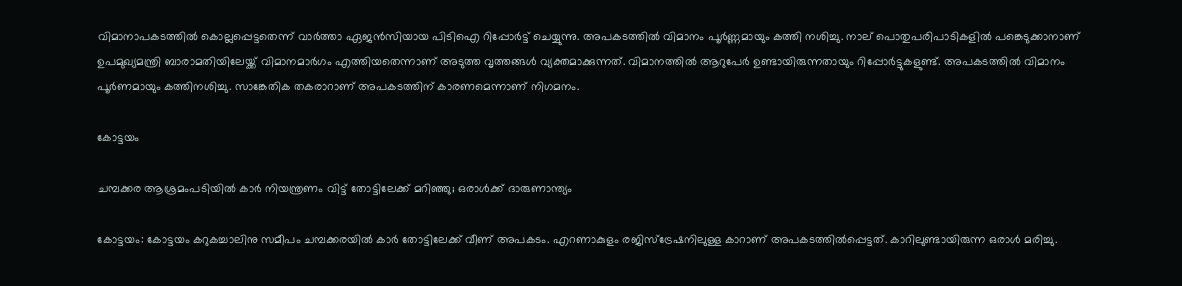വിമാനാപകടത്തിൽ കൊല്ലപ്പെട്ടതെന്ന് വാർത്താ ഏജൻസിയായ പിടിഐ റിപ്പോർട്ട് ചെയ്യുന്നു. അപകടത്തിൽ വിമാനം പൂർണ്ണമായും കത്തി നശിച്ചു. നാല് പൊതുപരിപാടികളിൽ പങ്കെടുക്കാനാണ് ഉപമുഖ്യമന്ത്രി ബാരാമതിയിലേയ്ക്ക് വിമാനമാർഗം എത്തിയതെന്നാണ് അടുത്ത വൃത്തങ്ങൾ വ്യക്തമാക്കുന്നത്. വിമാനത്തിൽ ആറുപേർ ഉണ്ടായിരുന്നതായും റിപ്പോർട്ടുകളുണ്ട്. അപകടത്തിൽ വിമാനം പൂർണമായും കത്തിനശിച്ചു. സാങ്കേതിക തകരാറാണ് അപകടത്തിന് കാരണമെന്നാണ് നിഗമനം.

കോട്ടയം

ചമ്പക്കര ആശ്രമംപടിയിൽ കാര്‍ നിയന്ത്രണം വിട്ട് തോട്ടിലേക്ക് മറിഞ്ഞു; ഒരാൾക്ക് ദാരുണാന്ത്യം

കോട്ടയം: കോട്ടയം കറുകച്ചാലിനു സമീപം ചമ്പക്കരയില്‍ കാര്‍ തോട്ടിലേക്ക് വീണ് അപകടം. എറണാകുളം രജിസ്‌ട്രേഷനിലുള്ള കാറാണ് അപകടത്തില്‍പ്പെട്ടത്. കാറിലുണ്ടായിരുന്ന ഒരാള്‍ മരിച്ചു.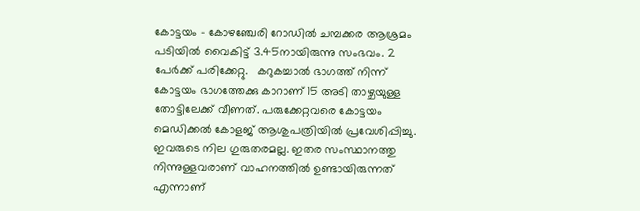കോട്ടയം – കോഴഞ്ചേരി റോഡില്‍ ചമ്പക്കര ആശ്രമം പടിയില്‍ വൈകിട്ട് 3.45നായിരുന്നു സംഭവം. 2 പേർക്ക് പരിക്കേറ്റു.   കറുകച്ചാല്‍ ഭാഗത്ത് നിന്ന് കോട്ടയം ഭാഗത്തേക്കു കാറാണ് 15 അടി താഴ്ചയുള്ള തോട്ടിലേക്ക് വീണത്. പരുക്കേറ്റവരെ കോട്ടയം മെഡിക്കല്‍ കോളജ് ആശുപത്രിയില്‍ പ്രവേശിപ്പിച്ചു. ഇവരുടെ നില ഗുരുതരമല്ല. ഇതര സംസ്ഥാനത്തു നിന്നുള്ളവരാണ് വാഹനത്തില്‍ ഉണ്ടായിരുന്നത് എന്നാണ്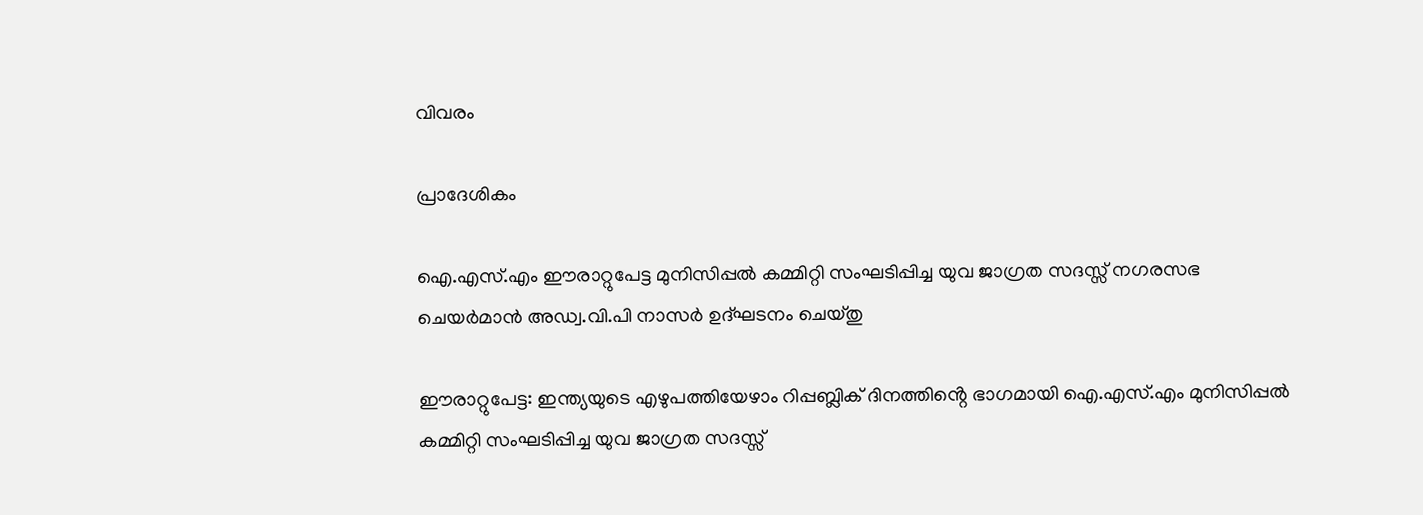വിവരം

പ്രാദേശികം

ഐ.എസ്.എം ഈരാറ്റുപേട്ട മുനിസിപ്പൽ കമ്മിറ്റി സംഘടിപ്പിച്ച യുവ ജാഗ്രത സദസ്സ് നഗരസഭ ചെയർമാൻ അഡ്വ.വി.പി നാസർ ഉദ്ഘടനം ചെയ്തു

ഈരാറ്റുപേട്ട: ഇന്ത്യയുടെ എഴുപത്തിയേഴാം റിപ്പബ്ലിക് ദിനത്തിൻ്റെ ഭാഗമായി ഐ.എസ്.എം മുനിസിപ്പൽ കമ്മിറ്റി സംഘടിപ്പിച്ച യുവ ജാഗ്രത സദസ്സ്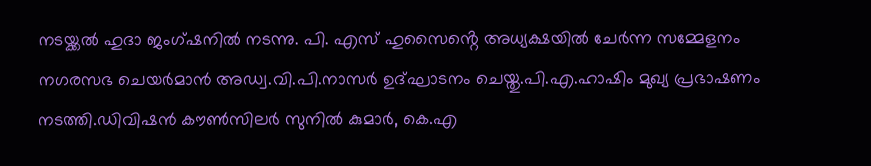നടയ്ക്കൽ ഹുദാ ജംഗ്ഷനിൽ നടന്നു. പി. എസ് ഹുസൈൻ്റെ അധ്യക്ഷയിൽ ചേർന്ന സമ്മേളനം നഗരസഭ ചെയർമാൻ അഡ്വ.വി.പി.നാസർ ഉദ്ഘാടനം ചെയ്തു.പി.എ.ഹാഷിം മുഖ്യ പ്രഭാഷണം നടത്തി.ഡിവിഷൻ കൗൺസിലർ സുനിൽ കുമാർ, കെ.എ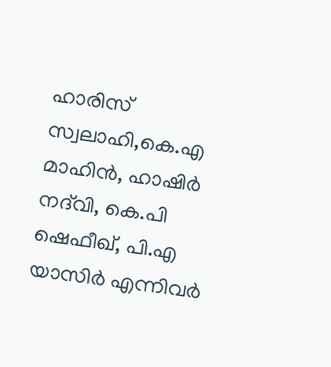ഹാരിസ് സ്വലാഹി,കെ.എ മാഹിൻ, ഹാഷിർ നദ്‌വി, കെ.പി ഷെഫീഖ്, പി.എ യാസിർ എന്നിവർ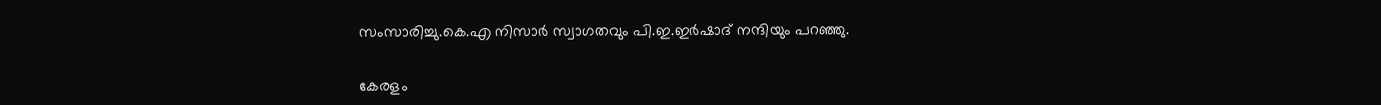സംസാരിച്ചു.കെ.എ നിസാർ സ്വാഗതവും പി.ഇ.ഇർഷാദ് നന്ദിയും പറഞ്ഞു.

കേരളം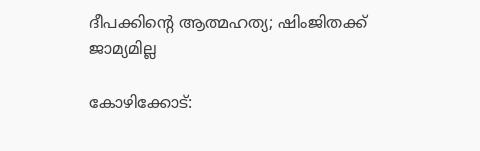ദീപക്കിന്റെ ആത്മഹത്യ; ഷിംജിതക്ക് ജാമ്യമില്ല

കോഴിക്കോട്: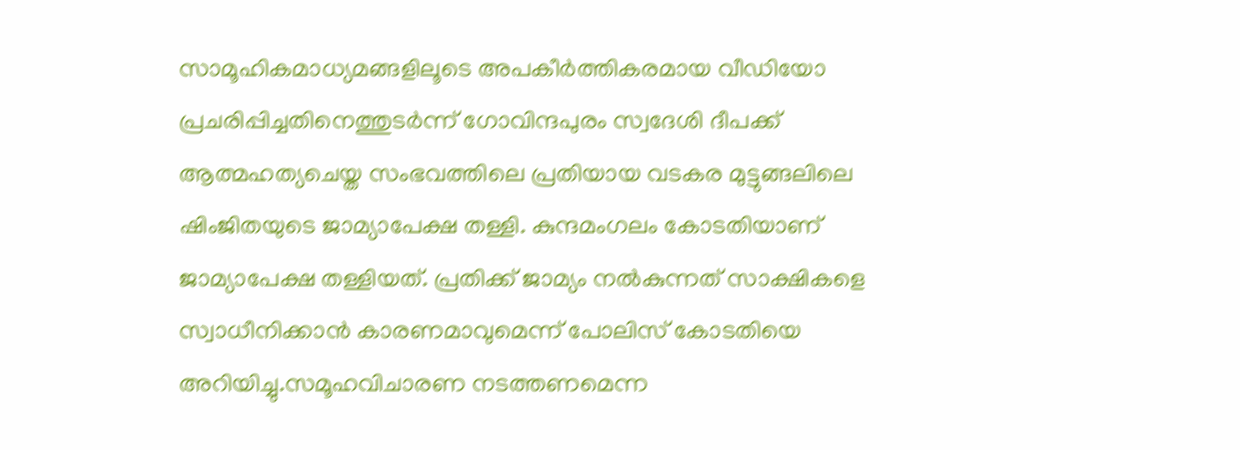സാമൂഹികമാധ്യമങ്ങളിലൂടെ അപകീര്‍ത്തികരമായ വീഡിയോ പ്രചരിപ്പിച്ചതിനെത്തുടര്‍ന്ന് ഗോവിന്ദപുരം സ്വദേശി ദീപക്ക് ആത്മഹത്യചെയ്ത സംഭവത്തിലെ പ്രതിയായ വടകര മുട്ടുങ്ങലിലെ ഷിംജിതയുടെ ജാമ്യാപേക്ഷ തള്ളി. കുന്ദമംഗലം കോടതിയാണ് ജാമ്യാപേക്ഷ തള്ളിയത്. പ്രതിക്ക് ജാമ്യം നല്‍കുന്നത് സാക്ഷികളെ സ്വാധീനിക്കാന്‍ കാരണമാവുമെന്ന് പോലിസ് കോടതിയെ അറിയിച്ചു.സമൂഹവിചാരണ നടത്തണമെന്ന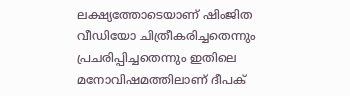ലക്ഷ്യത്തോടെയാണ് ഷിംജിത വീഡിയോ ചിത്രീകരിച്ചതെന്നും പ്രചരിപ്പിച്ചതെന്നും ഇതിലെ മനോവിഷമത്തിലാണ് ദീപക്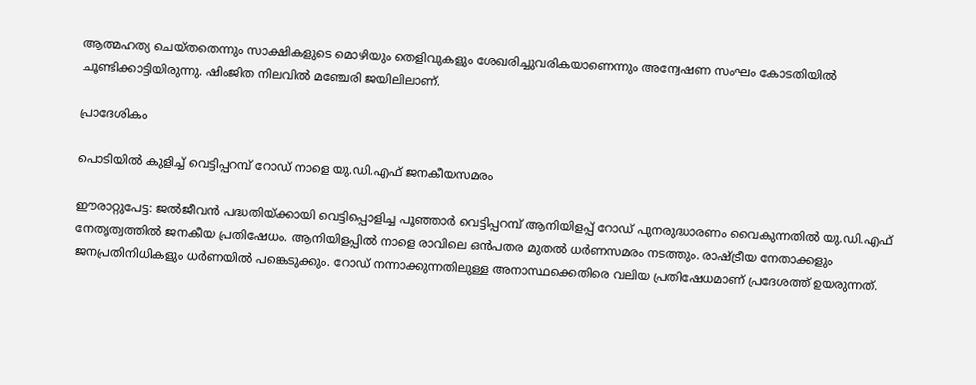ആത്മഹത്യ ചെയ്തതെന്നും സാക്ഷികളുടെ മൊഴിയും തെളിവുകളും ശേഖരിച്ചുവരികയാണെന്നും അന്വേഷണ സംഘം കോടതിയില്‍ ചൂണ്ടിക്കാട്ടിയിരുന്നു. ഷിംജിത നിലവില്‍ മഞ്ചേരി ജയിലിലാണ്.

പ്രാദേശികം

പൊടിയിൽ കുളിച്ച് വെട്ടിപ്പറമ്പ് റോഡ് നാളെ യു.ഡി.എഫ് ജനകീയസമരം

ഈരാറ്റുപേട്ട: ജൽജീവൻ പദ്ധതിയ്ക്കായി വെട്ടിപ്പൊളിച്ച പൂഞ്ഞാർ വെട്ടിപ്പറമ്പ് ആനിയിളപ്പ് റോഡ് പുനരുദ്ധാരണം വൈകുന്നതിൽ യു.ഡി.എഫ് നേതൃത്വത്തിൽ ജനകീയ പ്രതിഷേധം. ആനിയിളപ്പിൽ നാളെ രാവിലെ ഒൻപതര മുതൽ ധർണസമരം നടത്തും. രാഷ്ട്രീയ നേതാക്കളും ജനപ്രതിനിധികളും ധർണയിൽ പങ്കെടുക്കും. റോഡ് നന്നാക്കുന്നതിലുള്ള അനാസ്ഥക്കെതിരെ വലിയ പ്രതിഷേധമാണ് പ്രദേശത്ത് ഉയരുന്നത്.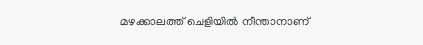മഴക്കാലത്ത് ചെളിയിൽ നീന്താനാണ്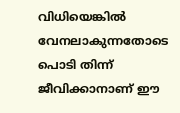വിധിയെങ്കിൽ വേനലാകുന്നതോടെ പൊടി തിന്ന് ജീവിക്കാനാണ് ഈ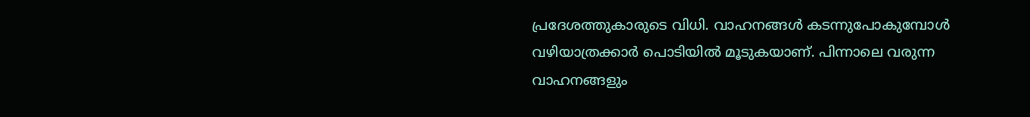പ്രദേശത്തുകാരുടെ വിധി. വാഹനങ്ങൾ കടന്നുപോകുമ്പോൾ വഴിയാത്രക്കാർ പൊടിയിൽ മൂടുകയാണ്. പിന്നാലെ വരുന്ന വാഹനങ്ങളും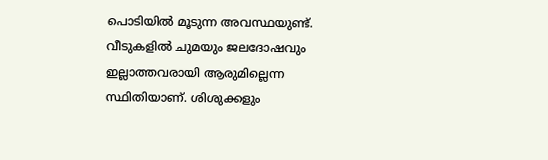പൊടിയിൽ മൂടുന്ന അവസ്ഥയുണ്ട്. വീടുകളിൽ ചുമയും ജലദോഷവും ഇല്ലാത്തവരായി ആരുമില്ലെന്ന സ്ഥിതിയാണ്. ശിശുക്കളും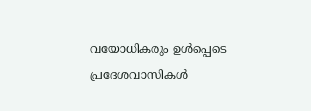വയോധികരും ഉൾപ്പെടെ പ്രദേശവാസികൾ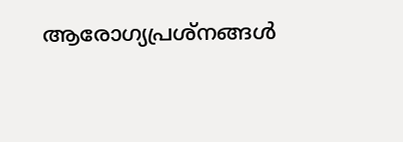ആരോഗ്യപ്രശ്നങ്ങൾ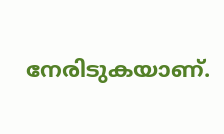നേരിടുകയാണ്.